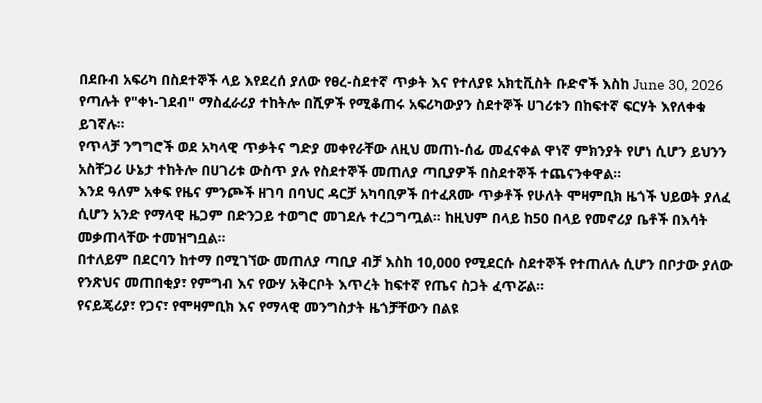በደቡብ አፍሪካ በስደተኞች ላይ እየደረሰ ያለው የፀረ-ስደተኛ ጥቃት እና የተለያዩ አክቲቪስት ቡድኖች እስከ June 30, 2026 የጣሉት የ"ቀነ-ገደብ" ማስፈራሪያ ተከትሎ በሺዎች የሚቆጠሩ አፍሪካውያን ስደተኞች ሀገሪቱን በከፍተኛ ፍርሃት እየለቀቁ ይገኛሉ።
የጥላቻ ንግግሮች ወደ አካላዊ ጥቃትና ግድያ መቀየራቸው ለዚህ መጠነ-ሰፊ መፈናቀል ዋነኛ ምክንያት የሆነ ሲሆን ይህንን አስቸጋሪ ሁኔታ ተከትሎ በሀገሪቱ ውስጥ ያሉ የስደተኞች መጠለያ ጣቢያዎች በስደተኞች ተጨናንቀዋል።
እንደ ዓለም አቀፍ የዜና ምንጮች ዘገባ በባህር ዳርቻ አካባቢዎች በተፈጸሙ ጥቃቶች የሁለት ሞዛምቢክ ዜጎች ህይወት ያለፈ ሲሆን አንድ የማላዊ ዜጋም በድንጋይ ተወግሮ መገደሉ ተረጋግጧል። ከዚህም በላይ ከ50 በላይ የመኖሪያ ቤቶች በእሳት መቃጠላቸው ተመዝግቧል።
በተለይም በደርባን ከተማ በሚገኘው መጠለያ ጣቢያ ብቻ እስከ 10,000 የሚደርሱ ስደተኞች የተጠለሉ ሲሆን በቦታው ያለው የንጽህና መጠበቂያ፣ የምግብ እና የውሃ አቅርቦት እጥረት ከፍተኛ የጤና ስጋት ፈጥሯል።
የናይጄሪያ፣ የጋና፣ የሞዛምቢክ እና የማላዊ መንግስታት ዜጎቻቸውን በልዩ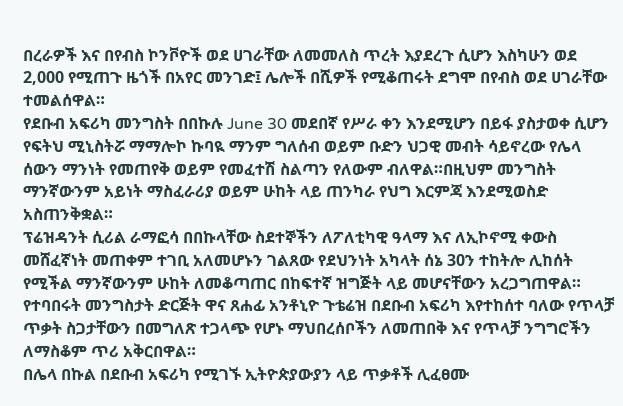በረራዎች እና በየብስ ኮንቮዮች ወደ ሀገራቸው ለመመለስ ጥረት እያደረጉ ሲሆን እስካሁን ወደ 2,000 የሚጠጉ ዜጎች በአየር መንገድ፤ ሌሎች በሺዎች የሚቆጠሩት ደግሞ በየብስ ወደ ሀገራቸው ተመልሰዋል።
የደቡብ አፍሪካ መንግስት በበኩሉ June 30 መደበኛ የሥራ ቀን እንደሚሆን በይፋ ያስታወቀ ሲሆን የፍትህ ሚኒስትሯ ማማሎኮ ኩባዪ ማንም ግለሰብ ወይም ቡድን ህጋዊ መብት ሳይኖረው የሌላ ሰውን ማንነት የመጠየቅ ወይም የመፈተሽ ስልጣን የለውም ብለዋል።በዚህም መንግስት ማንኛውንም አይነት ማስፈራሪያ ወይም ሁከት ላይ ጠንካራ የህግ እርምጃ እንደሚወስድ አስጠንቅቋል።
ፕሬዝዳንት ሲሪል ራማፎሳ በበኩላቸው ስደተኞችን ለፖለቲካዊ ዓላማ እና ለኢኮኖሚ ቀውስ መሸፈኛነት መጠቀም ተገቢ አለመሆኑን ገልጸው የደህንነት አካላት ሰኔ 30ን ተከትሎ ሊከሰት የሚችል ማንኛውንም ሁከት ለመቆጣጠር በከፍተኛ ዝግጅት ላይ መሆናቸውን አረጋግጠዋል።
የተባበሩት መንግስታት ድርጅት ዋና ጸሐፊ አንቶኒዮ ጉቴሬዝ በደቡብ አፍሪካ እየተከሰተ ባለው የጥላቻ ጥቃት ስጋታቸውን በመግለጽ ተጋላጭ የሆኑ ማህበረሰቦችን ለመጠበቅ እና የጥላቻ ንግግሮችን ለማስቆም ጥሪ አቅርበዋል።
በሌላ በኩል በደቡብ አፍሪካ የሚገኙ ኢትዮጵያውያን ላይ ጥቃቶች ሊፈፀሙ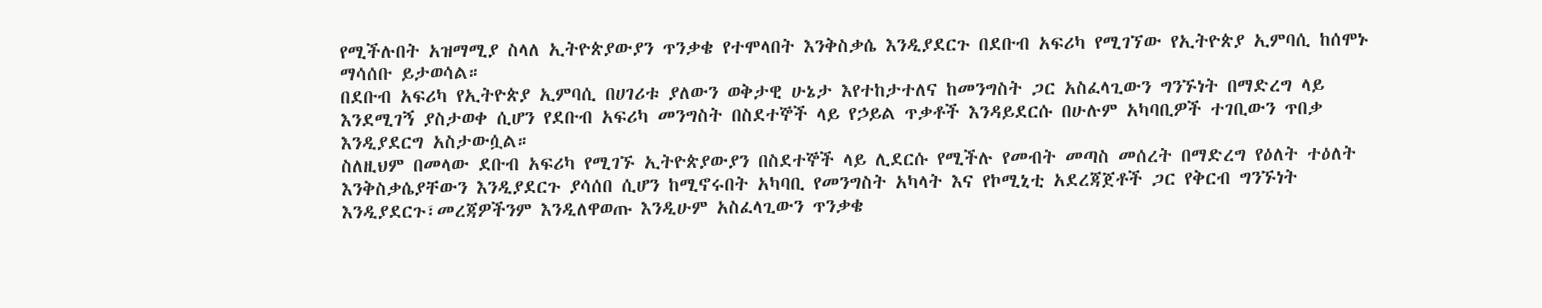የሚችሉበት አዝማሚያ ስላለ ኢትዮጵያውያን ጥንቃቄ የተሞላበት እንቅስቃሴ እንዲያደርጉ በደቡብ አፍሪካ የሚገኘው የኢትዮጵያ ኢምባሲ ከሰሞኑ ማሳሰቡ ይታወሳል።
በደቡብ አፍሪካ የኢትዮጵያ ኢምባሲ በሀገሪቱ ያለውን ወቅታዊ ሁኔታ እየተከታተለና ከመንግስት ጋር አስፈላጊውን ግንኙነት በማድረግ ላይ እንደሚገኝ ያስታወቀ ሲሆን የደቡብ አፍሪካ መንግስት በስደተኞች ላይ የኃይል ጥቃቶች እንዳይደርሱ በሁሉም አካባቢዎች ተገቢውን ጥበቃ እንዲያደርግ አስታውሷል።
ስለዚህም በመላው ደቡብ አፍሪካ የሚገኙ ኢትዮጵያውያን በስደተኞች ላይ ሊደርሱ የሚችሉ የመብት መጣስ መሰረት በማድረግ የዕለት ተዕለት እንቅስቃሴያቸውን እንዲያደርጉ ያሳሰበ ሲሆን ከሚኖሩበት አካባቢ የመንግስት አካላት እና የኮሚኒቲ አደረጃጀቶች ጋር የቅርብ ግንኙነት እንዲያደርጉ፣መረጃዎችንም እንዲለዋወጡ እንዲሁም አስፈላጊውን ጥንቃቄ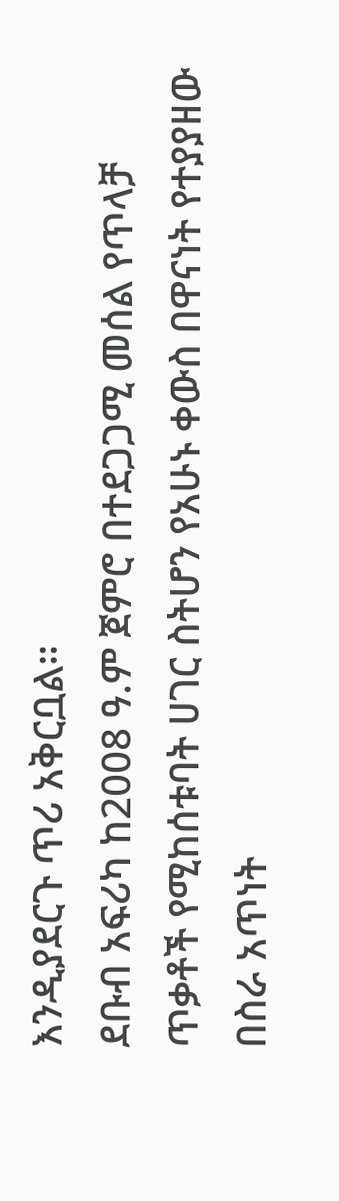እንዲያደርጉ ጥሪ አቅርቧል።
ደቡብ አፍሪካ ከ2008 ዓ.ም ጀምሮ በተደጋጋሚ መሰል የጥላቻ ጥቃቶች የሚከሰቱባት ሀገር ስትሆን የአሁኑ ቀውስ በዋናነት የተያያዘው በስራ አጥነት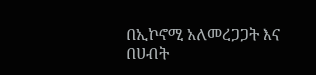በኢኮኖሚ አለመረጋጋት እና በሀብት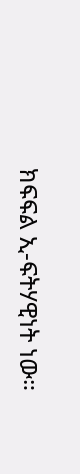ክፍፍል ኢ-ፍትሃዊነት ነው።